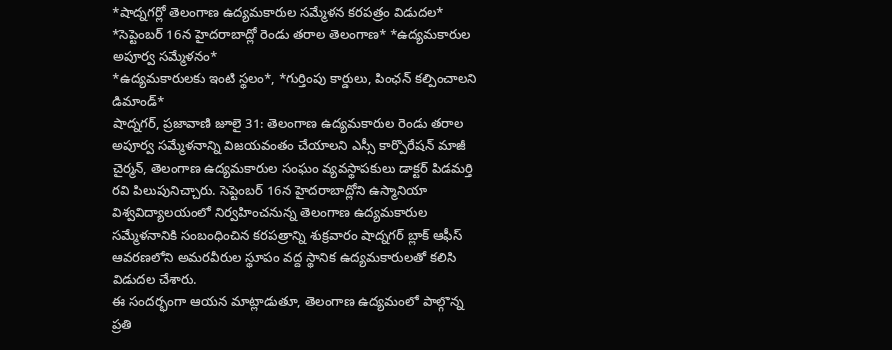*షాద్నగర్లో తెలంగాణ ఉద్యమకారుల సమ్మేళన కరపత్రం విడుదల*
*సెప్టెంబర్ 16న హైదరాబాద్లో రెండు తరాల తెలంగాణ* *ఉద్యమకారుల అపూర్వ సమ్మేళనం*
*ఉద్యమకారులకు ఇంటి స్థలం*, *గుర్తింపు కార్డులు, పింఛన్ కల్పించాలని డిమాండ్*
షాద్నగర్, ప్రజావాణి జూలై 31: తెలంగాణ ఉద్యమకారుల రెండు తరాల అపూర్వ సమ్మేళనాన్ని విజయవంతం చేయాలని ఎస్సీ కార్పొరేషన్ మాజీ చైర్మన్, తెలంగాణ ఉద్యమకారుల సంఘం వ్యవస్థాపకులు డాక్టర్ పిడమర్తి రవి పిలుపునిచ్చారు. సెప్టెంబర్ 16న హైదరాబాద్లోని ఉస్మానియా విశ్వవిద్యాలయంలో నిర్వహించనున్న తెలంగాణ ఉద్యమకారుల సమ్మేళనానికి సంబంధించిన కరపత్రాన్ని శుక్రవారం షాద్నగర్ బ్లాక్ ఆఫీస్ ఆవరణలోని అమరవీరుల స్థూపం వద్ద స్థానిక ఉద్యమకారులతో కలిసి విడుదల చేశారు.
ఈ సందర్భంగా ఆయన మాట్లాడుతూ, తెలంగాణ ఉద్యమంలో పాల్గొన్న ప్రతి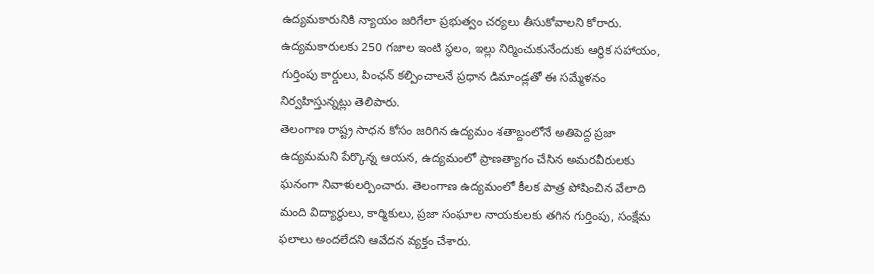ఉద్యమకారునికి న్యాయం జరిగేలా ప్రభుత్వం చర్యలు తీసుకోవాలని కోరారు. ఉద్యమకారులకు 250 గజాల ఇంటి స్థలం, ఇల్లు నిర్మించుకునేందుకు ఆర్థిక సహాయం, గుర్తింపు కార్డులు, పింఛన్ కల్పించాలనే ప్రధాన డిమాండ్లతో ఈ సమ్మేళనం నిర్వహిస్తున్నట్లు తెలిపారు.
తెలంగాణ రాష్ట్ర సాధన కోసం జరిగిన ఉద్యమం శతాబ్దంలోనే అతిపెద్ద ప్రజా ఉద్యమమని పేర్కొన్న ఆయన, ఉద్యమంలో ప్రాణత్యాగం చేసిన అమరవీరులకు ఘనంగా నివాళులర్పించారు. తెలంగాణ ఉద్యమంలో కీలక పాత్ర పోషించిన వేలాది మంది విద్యార్థులు, కార్మికులు, ప్రజా సంఘాల నాయకులకు తగిన గుర్తింపు, సంక్షేమ ఫలాలు అందలేదని ఆవేదన వ్యక్తం చేశారు.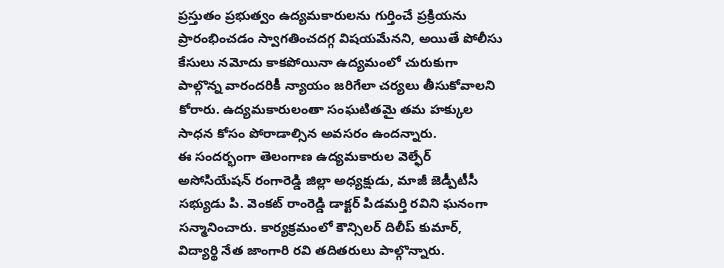ప్రస్తుతం ప్రభుత్వం ఉద్యమకారులను గుర్తించే ప్రక్రియను ప్రారంభించడం స్వాగతించదగ్గ విషయమేనని, అయితే పోలీసు కేసులు నమోదు కాకపోయినా ఉద్యమంలో చురుకుగా పాల్గొన్న వారందరికీ న్యాయం జరిగేలా చర్యలు తీసుకోవాలని కోరారు. ఉద్యమకారులంతా సంఘటితమై తమ హక్కుల సాధన కోసం పోరాడాల్సిన అవసరం ఉందన్నారు.
ఈ సందర్భంగా తెలంగాణ ఉద్యమకారుల వెల్ఫేర్ అసోసియేషన్ రంగారెడ్డి జిల్లా అధ్యక్షుడు, మాజీ జెడ్పీటీసీ సభ్యుడు పి. వెంకట్ రాంరెడ్డి డాక్టర్ పిడమర్తి రవిని ఘనంగా సన్మానించారు. కార్యక్రమంలో కౌన్సిలర్ దిలీప్ కుమార్, విద్యార్థి నేత జాంగారి రవి తదితరులు పాల్గొన్నారు.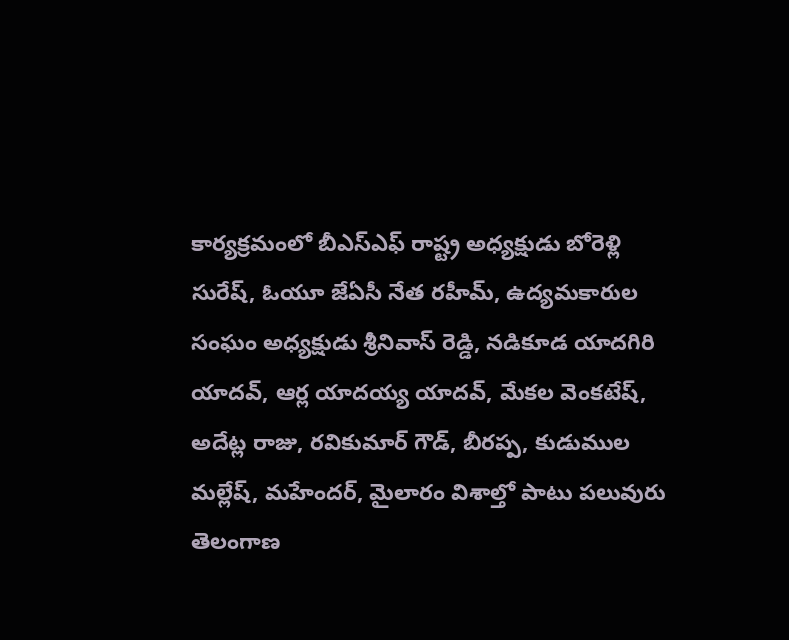కార్యక్రమంలో బీఎస్ఎఫ్ రాష్ట్ర అధ్యక్షుడు బోరెళ్లి సురేష్, ఓయూ జేఏసీ నేత రహీమ్, ఉద్యమకారుల సంఘం అధ్యక్షుడు శ్రీనివాస్ రెడ్డి, నడికూడ యాదగిరి యాదవ్, ఆర్ల యాదయ్య యాదవ్, మేకల వెంకటేష్, అదేట్ల రాజు, రవికుమార్ గౌడ్, బీరప్ప, కుడుముల మల్లేష్, మహేందర్, మైలారం విశాల్తో పాటు పలువురు తెలంగాణ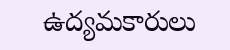ఉద్యమకారులు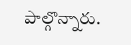పాల్గొన్నారు.